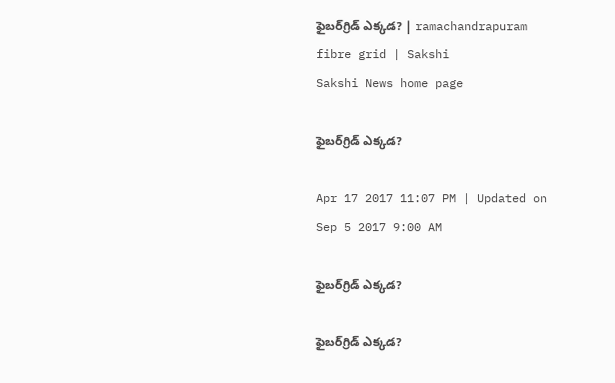ఫైబర్‌గ్రిడ్‌ ఎక్కడ? | ramachandrapuram fibre grid | Sakshi
Sakshi News home page

ఫైబర్‌గ్రిడ్‌ ఎక్కడ?

Apr 17 2017 11:07 PM | Updated on Sep 5 2017 9:00 AM

ఫైబర్‌గ్రిడ్‌ ఎక్కడ?

ఫైబర్‌గ్రిడ్‌ ఎక్కడ?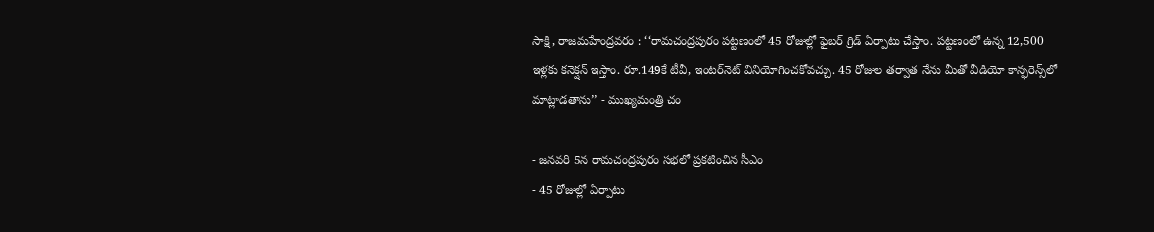సాక్షి, రాజమహేంద్రవరం : ‘‘రామచంద్రపురం పట్టణంలో 45 రోజుల్లో ఫైబర్‌ గ్రిడ్‌ ఏర్పాటు చేస్తాం. పట్టణంలో ఉన్న 12,500 ఇళ్లకు కనెక‌్షన్‌ ఇస్తాం. రూ.149కే టీవీ, ఇంటర్‌నెట్‌ వినియోగించకోవచ్చు. 45 రోజుల తర్వాత నేను మీతో వీడియో కాన్ఫరెన్స్‌లో మాట్లాడతాను’’ - ముఖ్యమంత్రి చం

- జనవరి 5న రామచంద్రపురం సభలో ప్రకటించిన సీఎం
- 45 రోజుల్లో ఏర్పాటు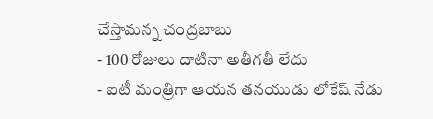చేస్తామన్న చంద్రబాబు
- 100 రోజులు దాటినా అతీగతీ లేదు
- ఐటీ మంత్రిగా ఆయన తనయుడు లోకేష్‌ నేడు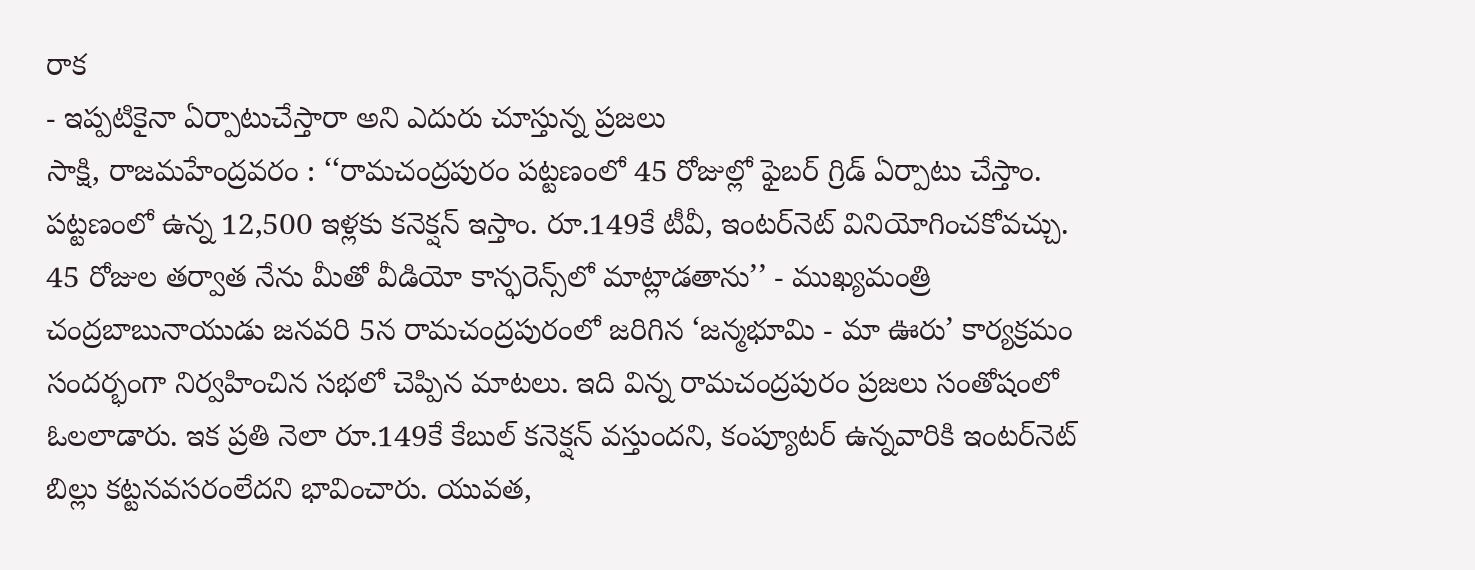రాక
- ఇప్పటికైనా ఏర్పాటుచేస్తారా అని ఎదురు చూస్తున్న ప్రజలు
సాక్షి, రాజమహేంద్రవరం : ‘‘రామచంద్రపురం పట్టణంలో 45 రోజుల్లో ఫైబర్‌ గ్రిడ్‌ ఏర్పాటు చేస్తాం. పట్టణంలో ఉన్న 12,500 ఇళ్లకు కనెక‌్షన్‌ ఇస్తాం. రూ.149కే టీవీ, ఇంటర్‌నెట్‌ వినియోగించకోవచ్చు. 45 రోజుల తర్వాత నేను మీతో వీడియో కాన్ఫరెన్స్‌లో మాట్లాడతాను’’ - ముఖ్యమంత్రి చంద్రబాబునాయుడు జనవరి 5న రామచంద్రపురంలో జరిగిన ‘జన్మభూమి - మా ఊరు’ కార్యక్రమం సందర్భంగా నిర్వహించిన సభలో చెప్పిన మాటలు. ఇది విన్న రామచంద్రపురం ప్రజలు సంతోషంలో ఓలలాడారు. ఇక ప్రతి నెలా రూ.149కే కేబుల్‌ కనెక‌్షన్‌ వస్తుందని, కంప్యూటర్‌ ఉన్నవారికి ఇంటర్‌నెట్‌ బిల్లు కట్టనవసరంలేదని భావించారు. యువత,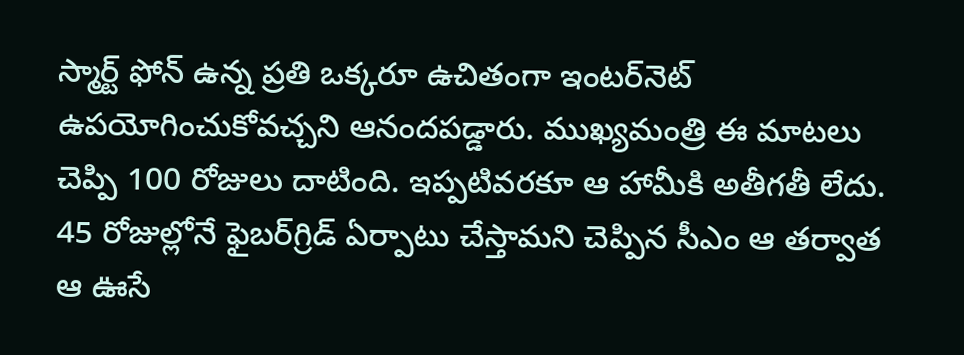స్మార్ట్‌ ఫోన్‌ ఉన్న ప్రతి ఒక్కరూ ఉచితంగా ఇంటర్‌నెట్‌ ఉపయోగించుకోవచ్చని ఆనందపడ్డారు. ముఖ్యమంత్రి ఈ మాటలు చెప్పి 100 రోజులు దాటింది. ఇప్పటివరకూ ఆ హామీకి అతీగతీ లేదు. 45 రోజుల్లోనే ఫైబర్‌గ్రిడ్‌ ఏర్పాటు చేస్తామని చెప్పిన సీఎం ఆ తర్వాత ఆ ఊసే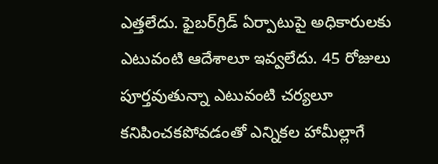ఎత్తలేదు. ఫైబర్‌గ్రిడ్‌ ఏర్పాటుపై అధికారులకు ఎటువంటి ఆదేశాలూ ఇవ్వలేదు. 45 రోజులు పూర్తవుతున్నా ఎటువంటి చర్యలూ కనిపించకపోవడంతో ఎన్నికల హామీల్లాగే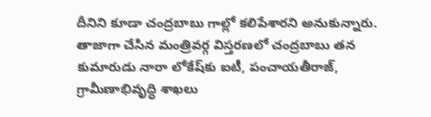దీనిని కూడా చంద్రబాబు గాల్లో కలిపేశారని అనుకున్నారు. తాజాగా చేసిన మంత్రివర్గ విస్తరణలో చంద్రబాబు తన కుమారుడు నారా లోకేష్‌కు ఐటీ, పంచాయతీరాజ్‌, గ్రామీణాభివృద్ధి శాఖలు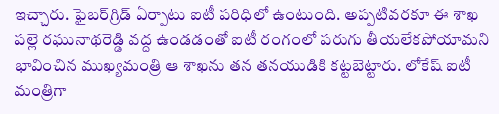ఇచ్చారు. ఫైబర్‌గ్రిడ్‌ ఏర్పాటు ఐటీ పరిధిలో ఉంటుంది. అప్పటివరకూ ఈ శాఖ పల్లె రఘునాథరెడ్డి వద్ద ఉండడంతో ఐటీ రంగంలో పరుగు తీయలేకపోయామని భావించిన ముఖ్యమంత్రి ఆ శాఖను తన తనయుడికి కట్టబెట్టారు. లోకేష్‌ ఐటీ మంత్రిగా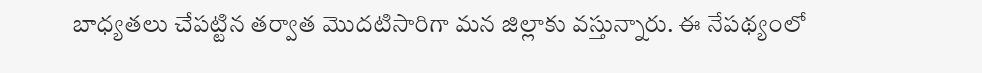బాధ్యతలు చేపట్టిన తర్వాత మొదటిసారిగా మన జిల్లాకు వస్తున్నారు. ఈ నేపథ్యంలో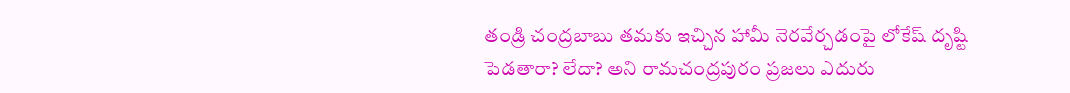తండ్రి చంద్రబాబు తమకు ఇచ్చిన హామీ నెరవేర్చడంపై లోకేష్‌ దృష్టి పెడతారా? లేదా? అని రామచంద్రపురం ప్రజలు ఎదురు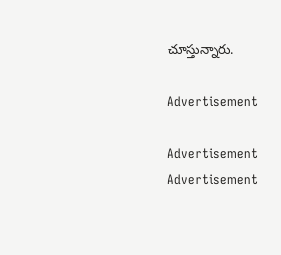చూస్తున్నారు.

Advertisement

Advertisement
Advertisement